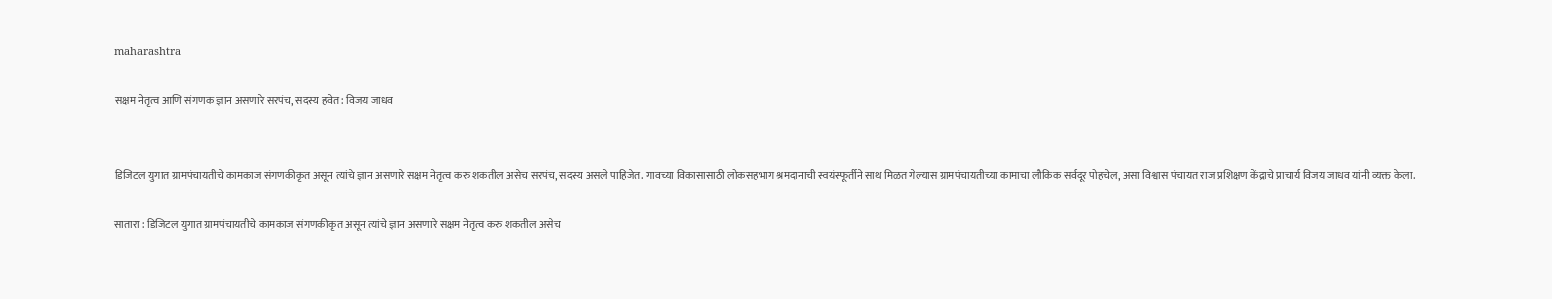maharashtra

सक्षम नेतृत्व आणि संगणक ज्ञान असणारे सरपंच, सदस्य हवेत : विजय जाधव


डिजिटल युगात ग्रामपंचायतीचे कामकाज संगणकीकृत असून त्यांचे ज्ञान असणारे सक्षम नेतृत्व करु शकतील असेच सरपंच, सदस्य असले पाहिजेत. गावच्या विकासासाठी लोकसहभाग श्रमदानाची स्वयंस्फूर्तीने साथ मिळत गेल्यास ग्रामपंचायतीच्या कामाचा लौकिक सर्वदूर पोहचेल, असा विश्वास पंचायत राज प्रशिक्षण केंद्राचे प्राचार्य विजय जाधव यांनी व्यक्त केला.

सातारा : डिजिटल युगात ग्रामपंचायतीचे कामकाज संगणकीकृत असून त्यांचे ज्ञान असणारे सक्षम नेतृत्व करु शकतील असेच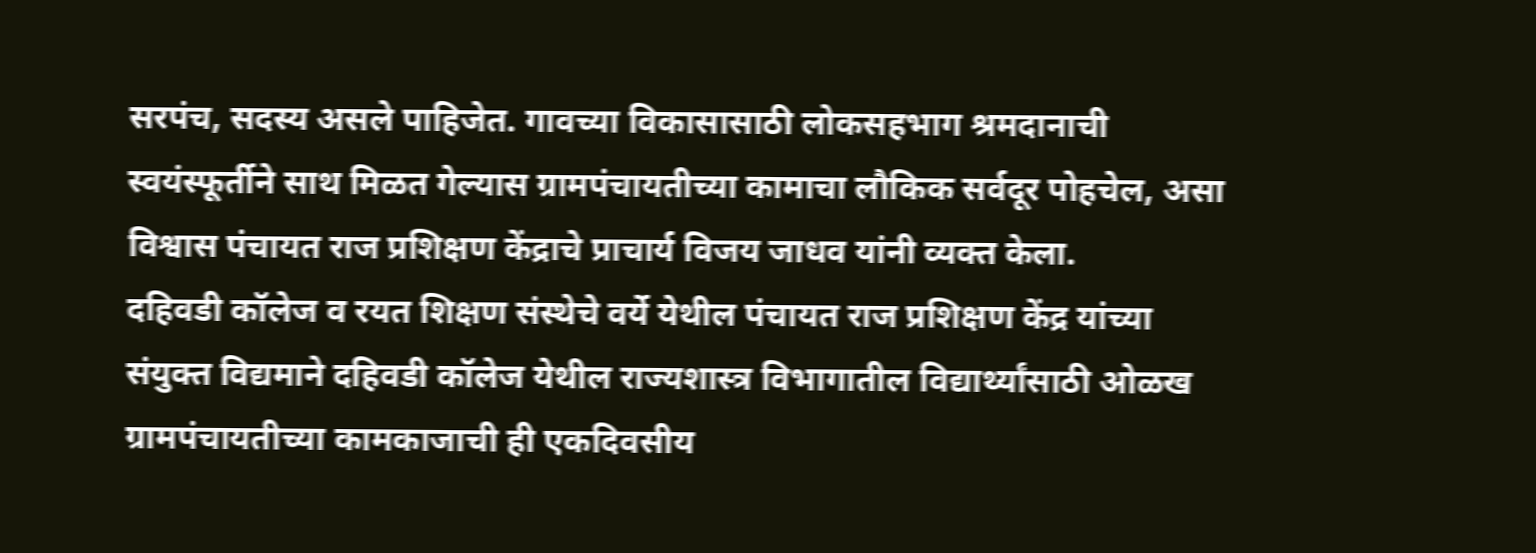सरपंच, सदस्य असले पाहिजेत. गावच्या विकासासाठी लोकसहभाग श्रमदानाची स्वयंस्फूर्तीने साथ मिळत गेल्यास ग्रामपंचायतीच्या कामाचा लौकिक सर्वदूर पोहचेल, असा विश्वास पंचायत राज प्रशिक्षण केंद्राचे प्राचार्य विजय जाधव यांनी व्यक्त केला.
दहिवडी कॉलेज व रयत शिक्षण संस्थेचे वर्ये येथील पंचायत राज प्रशिक्षण केंद्र यांच्या संयुक्त विद्यमाने दहिवडी कॉलेज येथील राज्यशास्त्र विभागातील विद्यार्थ्यांसाठी ओळख ग्रामपंचायतीच्या कामकाजाची ही एकदिवसीय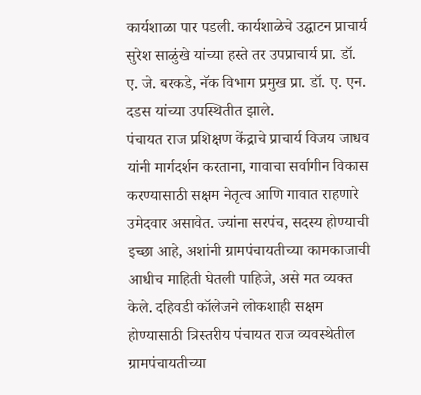कार्यशाळा पार पडली. कार्यशाळेचे उद्घाटन प्राचार्य सुरेश साळुंखे यांच्या हस्ते तर उपप्राचार्य प्रा. डॉ. ए. जे. बरकडे, नॅक विभाग प्रमुख प्रा. डॉ. ए. एन. दडस यांच्या उपस्थितीत झाले.
पंचायत राज प्रशिक्षण केंद्राचे प्राचार्य विजय जाधव यांनी मार्गदर्शन करताना, गावाचा सर्वागीन विकास करण्यासाठी सक्षम नेतृत्व आणि गावात राहणारे उमेदवार असावेत. ज्यांना सरपंच, सदस्य होण्याची इच्छा आहे, अशांनी ग्रामपंचायतीच्या कामकाजाची आधीच माहिती घेतली पाहिजे, असे मत व्यक्त केले. दहिवडी कॉलेजने लोकशाही सक्षम होण्यासाठी त्रिस्तरीय पंचायत राज व्यवस्थेतील ग्रामपंचायतीच्या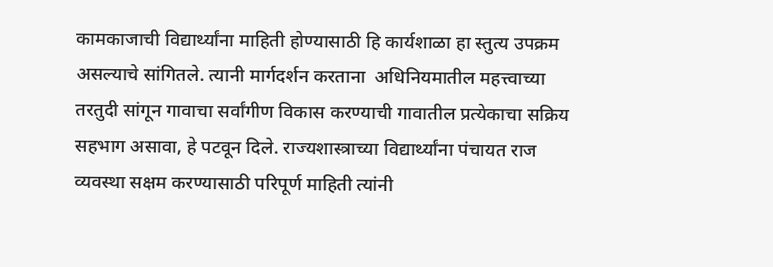कामकाजाची विद्यार्थ्यांना माहिती होण्यासाठी हि कार्यशाळा हा स्तुत्य उपक्रम असल्याचे सांगितले. त्यानी मार्गदर्शन करताना  अधिनियमातील महत्त्वाच्या तरतुदी सांगून गावाचा सर्वांगीण विकास करण्याची गावातील प्रत्येकाचा सक्रिय सहभाग असावा, हे पटवून दिले. राज्यशास्त्राच्या विद्यार्थ्यांना पंचायत राज व्यवस्था सक्षम करण्यासाठी परिपूर्ण माहिती त्यांनी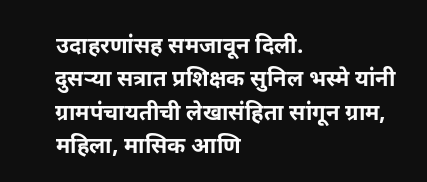उदाहरणांसह समजावून दिली.
दुसऱ्या सत्रात प्रशिक्षक सुनिल भस्मे यांनी ग्रामपंचायतीची लेखासंहिता सांगून ग्राम, महिला, मासिक आणि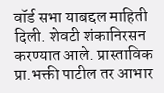वॉर्ड सभा याबद्दल माहिती दिली. शेवटी शंकानिरसन करण्यात आले. प्रास्ताविक प्रा.भक्ती पाटील तर आभार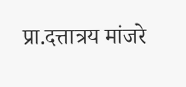प्रा.दत्तात्रय मांजरे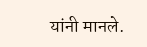यांनी मानले.